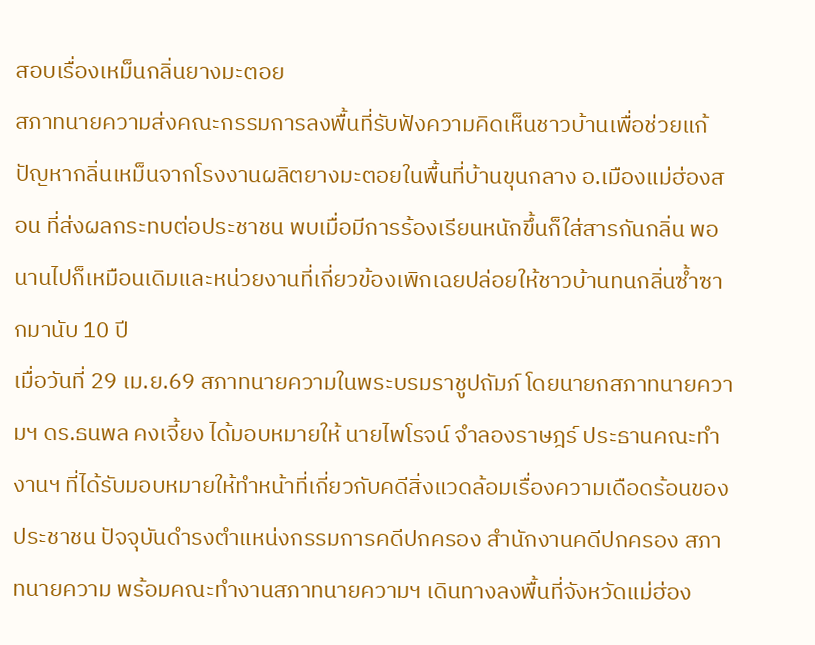สอบเรื่องเหม็นกลิ่นยางมะตอย
สภาทนายความส่งคณะกรรมการลงพื้นที่รับฟังความคิดเห็นชาวบ้านเพื่อช่วยแก้ปัญหากลิ่นเหม็นจากโรงงานผลิตยางมะตอยในพื้นที่บ้านขุนกลาง อ.เมืองแม่ฮ่องสอน ที่ส่งผลกระทบต่อประชาชน พบเมื่อมีการร้องเรียนหนักขึ้นก็ใส่สารกันกลิ่น พอนานไปก็เหมือนเดิมและหน่วยงานที่เกี่ยวข้องเพิกเฉยปล่อยให้ชาวบ้านทนกลิ่นซ้ำซากมานับ 10 ปี
เมื่อวันที่ 29 เม.ย.69 สภาทนายความในพระบรมราชูปถัมภ์ โดยนายกสภาทนายความฯ ดร.ธนพล คงเจี้ยง ได้มอบหมายให้ นายไพโรจน์ จำลองราษฎร์ ประธานคณะทำงานฯ ที่ได้รับมอบหมายให้ทำหน้าที่เกี่ยวกับคดีสิ่งแวดล้อมเรื่องความเดือดร้อนของประชาชน ปัจจุบันดำรงตำแหน่งกรรมการคดีปกครอง สำนักงานคดีปกครอง สภาทนายความ พร้อมคณะทำงานสภาทนายความฯ เดินทางลงพื้นที่จังหวัดแม่ฮ่อง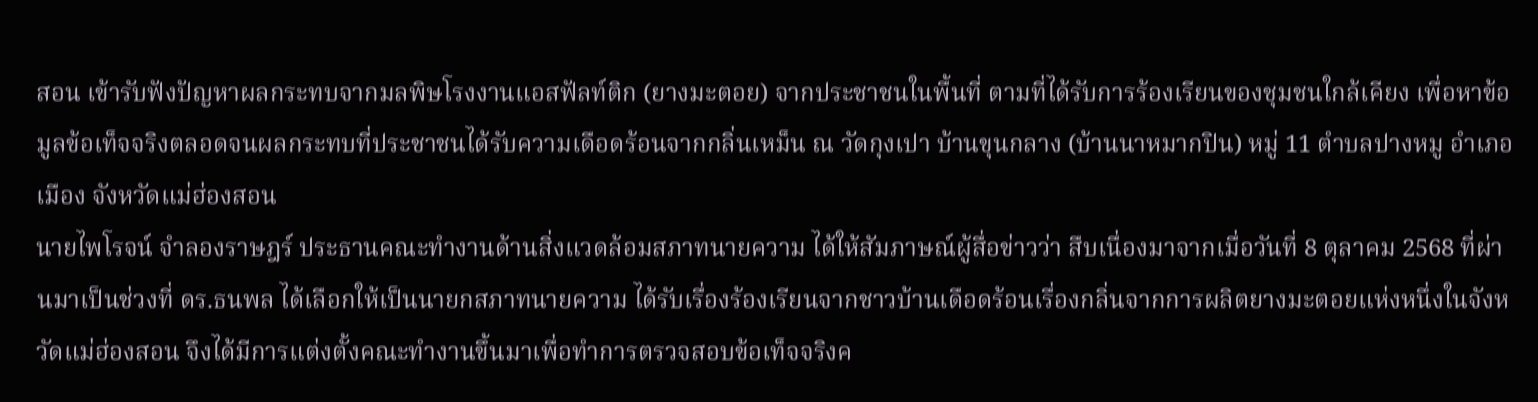สอน เข้ารับฟังปัญหาผลกระทบจากมลพิษโรงงานแอสฟัลท์ติก (ยางมะตอย) จากประชาชนในพื้นที่ ตามที่ได้รับการร้องเรียนของชุมชนใกล้เคียง เพื่อหาข้อมูลข้อเท็จจริงตลอดจนผลกระทบที่ประชาชนได้รับความเดือดร้อนจากกลิ่นเหม็น ณ วัดกุงเปา บ้านขุนกลาง (บ้านนาหมากปิน) หมู่ 11 ตำบลปางหมู อำเภอเมือง จังหวัดแม่ฮ่องสอน
นายไพโรจน์ จำลองราษฎร์ ประธานคณะทำงานด้านสิ่งแวดล้อมสภาทนายความ ได้ให้สัมภาษณ์ผู้สื่อข่าวว่า สืบเนื่องมาจากเมื่อวันที่ 8 ตุลาคม 2568 ที่ผ่านมาเป็นช่วงที่ ดร.ธนพล ได้เลือกให้เป็นนายกสภาทนายความ ได้รับเรื่องร้องเรียนจากชาวบ้านเดือดร้อนเรื่องกลิ่นจากการผลิตยางมะตอยแห่งหนึ่งในจังหวัดแม่ฮ่องสอน จึงได้มีการแต่งตั้งคณะทำงานขึ้นมาเพื่อทำการตรวจสอบข้อเท็จจริงค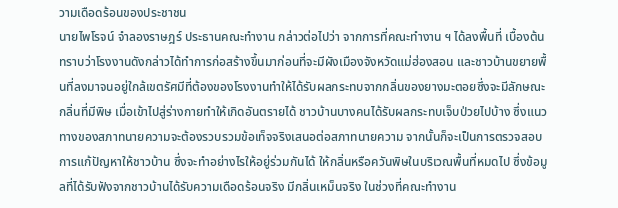วามเดือดร้อนของประชาชน
นายไพโรจน์ จำลองราษฎร์ ประธานคณะทำงาน กล่าวต่อไปว่า จากการที่คณะทำงาน ฯ ได้ลงพื้นที่ เบื้องต้นทราบว่าโรงงานดังกล่าวได้ทำการก่อสร้างขึ้นมาก่อนที่จะมีผังเมืองจังหวัดแม่ฮ่องสอน และชาวบ้านขยายพื้นที่ลงมาจนอยู่ใกล้เขตรัศมีที่ต้องของโรงงานทำให้ได้รับผลกระทบจากกลิ่นของยางมะตอยซึ่งจะมีลักษณะกลิ่นที่มีพิษ เมื่อเข้าไปสู่ร่างกายทำให้เกิดอันตรายได้ ชาวบ้านบางคนได้รับผลกระทบเจ็บป่วยไปบ้าง ซึ่งแนวทางของสภาทนายความจะต้องรวบรวมข้อเท็จจริงเสนอต่อสภาทนายความ จากนั้นก็จะเป็นการตรวจสอบการแก้ปัญหาให้ชาวบ้าน ซึ่งจะทำอย่างไรให้อยู่ร่วมกันได้ ให้กลิ่นหรือควันพิษในบริเวณพื้นที่หมดไป ซึ่งข้อมูลที่ได้รับฟังจากชาวบ้านได้รับความเดือดร้อนจริง มีกลิ่นเหม็นจริง ในช่วงที่คณะทำงาน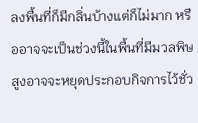ลงพื้นที่ก็มีกลิ่นบ้างแต่ก็ไม่มาก หรืออาจจะเป็นช่วงนี้ในพื้นที่มีมวลพิษสูงอาจจะหยุดประกอบกิจการไว้ชั่ว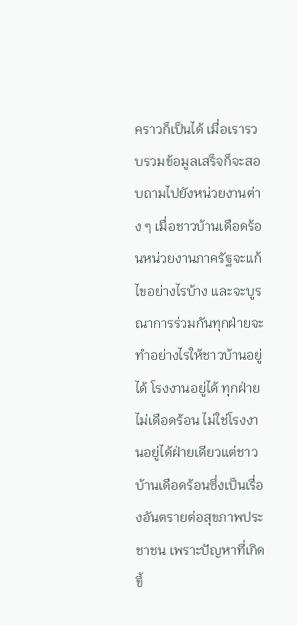คราวก็เป็นได้ เมื่อเรารวบรวมข้อมูลเสร็จก็จะสอบถามไปยังหน่วยงานต่าง ๆ เมื่อชาวบ้านเดือดร้อนหน่วยงานภาครัฐจะแก้ไขอย่างไรบ้าง และจะบูรณาการร่วมกันทุกฝ่ายจะทำอย่างไรให้ชาวบ้านอยู่ได้ โรงงานอยู่ได้ ทุกฝ่ายไม่เดือดร้อน ไม่ใช่โรงงานอยู่ได้ฝ่ายเดียวแต่ชาวบ้านเดือดร้อนซึ่งเป็นเรื่องอันตรายต่อสุขภาพประชาชน เพราะปัญหาที่เกิดขึ้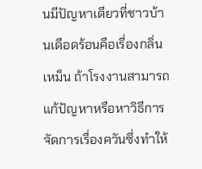นมีปัญหาเดียวที่ชาวบ้านเดือดร้อนคือเรื่องกลิ่นเหม็น ถ้าโรงงานสามารถแก้ปัญหาหรือหาวิธีการจัดการเรื่องควันซึ่งทำให้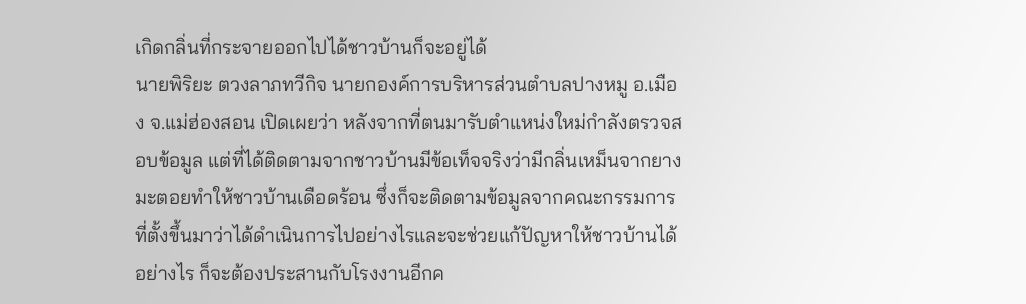เกิดกลิ่นที่กระจายออกไปได้ชาวบ้านก็จะอยู่ได้
นายพิริยะ ตวงลาภทวีกิจ นายกองค์การบริหารส่วนตำบลปางหมู อ.เมือง จ.แม่ฮ่องสอน เปิดเผยว่า หลังจากที่ตนมารับตำแหน่งใหม่กำลังตรวจสอบข้อมูล แต่ที่ได้ติดตามจากชาวบ้านมีข้อเท็จจริงว่ามีกลิ่นเหม็นจากยางมะตอยทำให้ชาวบ้านเดือดร้อน ซึ่งก็จะติดตามข้อมูลจากคณะกรรมการที่ตั้งขึ้นมาว่าได้ดำเนินการไปอย่างไรและจะช่วยแก้ปัญหาให้ชาวบ้านได้อย่างไร ก็จะต้องประสานกับโรงงานอีกค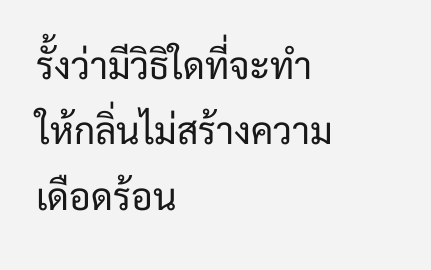รั้งว่ามีวิธิใดที่จะทำให้กลิ่นไม่สร้างความเดือดร้อน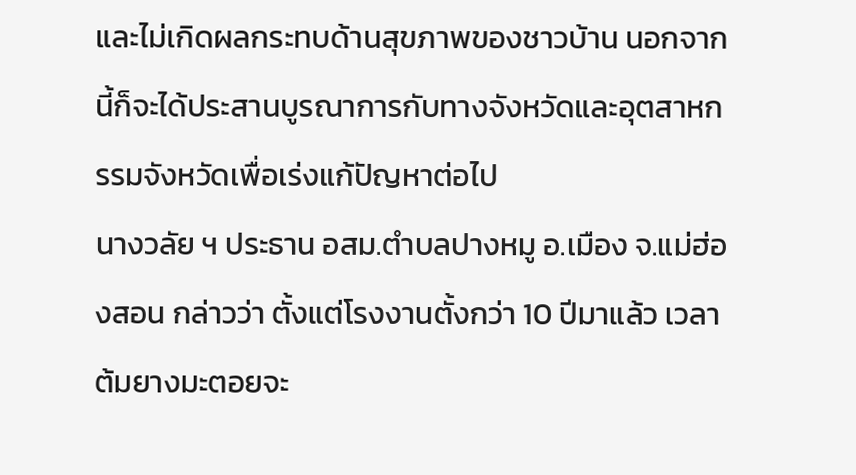และไม่เกิดผลกระทบด้านสุขภาพของชาวบ้าน นอกจากนี้ก็จะได้ประสานบูรณาการกับทางจังหวัดและอุตสาหกรรมจังหวัดเพื่อเร่งแก้ปัญหาต่อไป
นางวลัย ฯ ประธาน อสม.ตำบลปางหมู อ.เมือง จ.แม่ฮ่องสอน กล่าวว่า ตั้งแต่โรงงานตั้งกว่า 10 ปีมาแล้ว เวลาต้มยางมะตอยจะ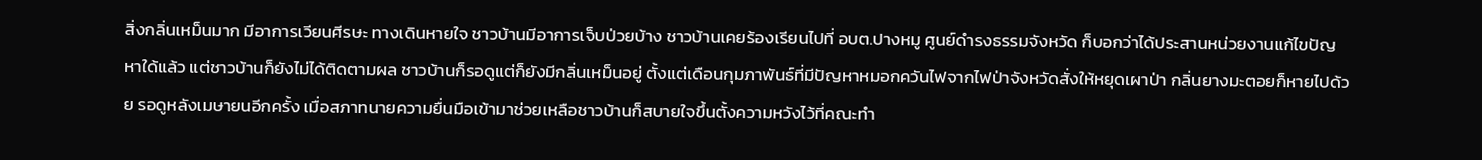สิ่งกลิ่นเหม็นมาก มีอาการเวียนศีรษะ ทางเดินหายใจ ชาวบ้านมีอาการเจ็บป่วยบ้าง ชาวบ้านเคยร้องเรียนไปที่ อบต.ปางหมู ศูนย์ดำรงธรรมจังหวัด ก็บอกว่าได้ประสานหน่วยงานแก้ไขปัญหาใด้แล้ว แต่ชาวบ้านก็ยังไม่ได้ติดตามผล ชาวบ้านก็รอดูแต่ก็ยังมีกลิ่นเหม็นอยู่ ตั้งแต่เดือนกุมภาพันธ์ที่มีปัญหาหมอกควันไฟจากไฟป่าจังหวัดสั่งให้หยุดเผาป่า กลิ่นยางมะตอยก็หายไปด้วย รอดูหลังเมษายนอีกครั้ง เมื่อสภาทนายความยื่นมือเข้ามาช่วยเหลือชาวบ้านก็สบายใจขึ้นตั้งความหวังไว้ที่คณะทำ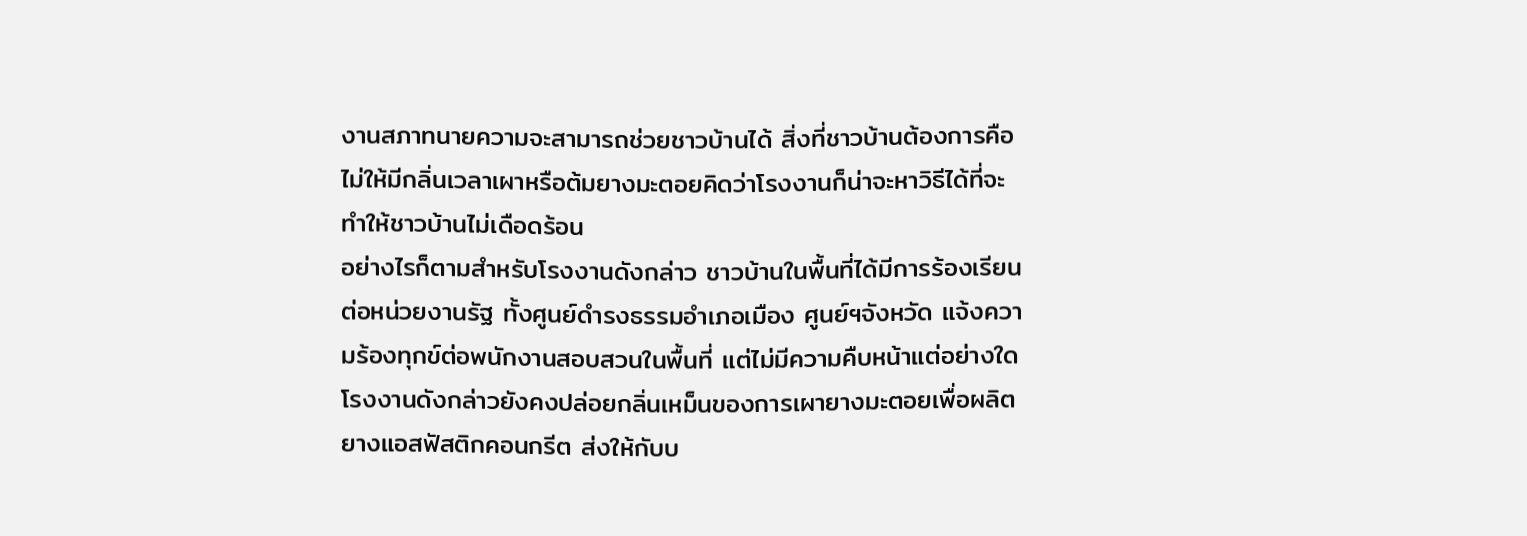งานสภาทนายความจะสามารถช่วยชาวบ้านได้ สิ่งที่ชาวบ้านต้องการคือไม่ให้มีกลิ่นเวลาเผาหรือต้มยางมะตอยคิดว่าโรงงานก็น่าจะหาวิธีได้ที่จะทำให้ชาวบ้านไม่เดือดร้อน
อย่างไรก็ตามสำหรับโรงงานดังกล่าว ชาวบ้านในพื้นที่ได้มีการร้องเรียนต่อหน่วยงานรัฐ ทั้งศูนย์ดำรงธรรมอำเภอเมือง ศูนย์ฯจังหวัด แจ้งความร้องทุกข์ต่อพนักงานสอบสวนในพื้นที่ แต่ไม่มีความคืบหน้าแต่อย่างใด โรงงานดังกล่าวยังคงปล่อยกลิ่นเหม็นของการเผายางมะตอยเพื่อผลิต ยางแอสฟัสติกคอนกรีต ส่งให้กับบ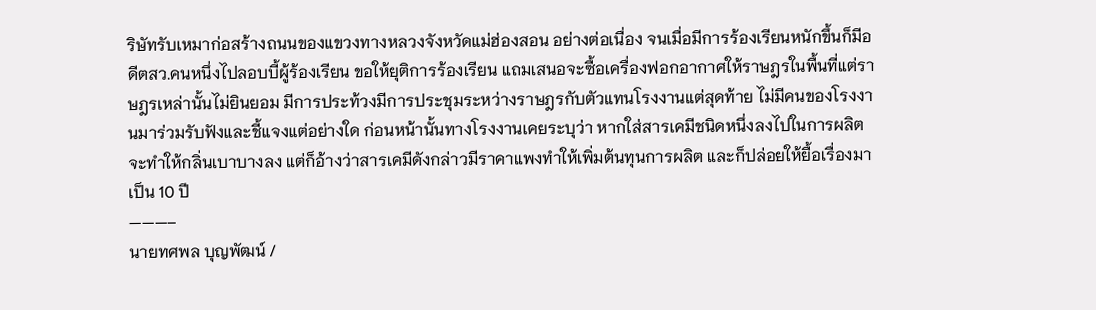ริษัทรับเหมาก่อสร้างถนนของแขวงทางหลวงจังหวัดแม่ฮ่องสอน อย่างต่อเนื่อง จนเมื่อมีการร้องเรียนหนักขึ้นก็มีอดีตสว.คนหนึ่งไปลอบบี้ผู้ร้องเรียน ขอให้ยุติการร้องเรียน แถมเสนอจะซื้อเครื่องฟอกอากาศให้ราษฎรในพื้นที่แต่ราษฎรเหล่านั้นไม่ยินยอม มีการประท้วงมีการประชุมระหว่างราษฎรกับตัวแทนโรงงานแต่สุดท้าย ไม่มีคนของโรงงานมาร่วมรับฟังและชี้แจงแต่อย่างใด ก่อนหน้านั้นทางโรงงานเคยระบุว่า หากใส่สารเคมีชนิดหนึ่งลงไปในการผลิตจะทำให้กลิ่นเบาบางลง แต่ก็อ้างว่าสารเคมีดังกล่าวมีราคาแพงทำให้เพิ่มต้นทุนการผลิต และก็ปล่อยให้ยื้อเรื่องมาเป็น 10 ปี
———–
นายทศพล บุญพัฒน์ /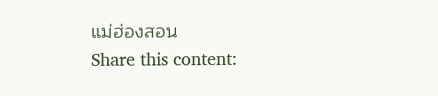แม่ฮ่องสอน
Share this content: